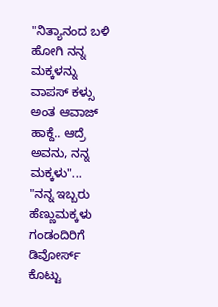"ನಿತ್ಯಾನಂದ ಬಳಿ ಹೋಗಿ ನನ್ನ ಮಕ್ಕಳನ್ನು ವಾಪಸ್ ಕಳ್ಸು ಅಂತ ಆವಾಜ್ ಹಾಕ್ದೆ.. ಆದ್ರೆ ಅವನು, ನನ್ನ ಮಕ್ಕಳು"...
"ನನ್ನ ಇಬ್ಬರು ಹೆಣ್ಣುಮಕ್ಕಳು ಗಂಡಂದಿರಿಗೆ ಡಿವೋರ್ಸ್ ಕೊಟ್ಟು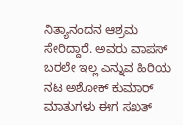ನಿತ್ಯಾನಂದನ ಆಶ್ರಮ ಸೇರಿದ್ದಾರೆ. ಅವರು ವಾಪಸ್ ಬರಲೇ ಇಲ್ಲ ಎನ್ನುವ ಹಿರಿಯ ನಟ ಅಶೋಕ್ ಕುಮಾರ್ ಮಾತುಗಳು ಈಗ ಸಖತ್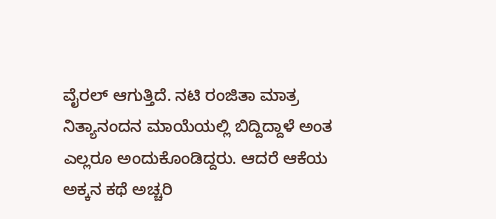ವೈರಲ್ ಆಗುತ್ತಿದೆ. ನಟಿ ರಂಜಿತಾ ಮಾತ್ರ ನಿತ್ಯಾನಂದನ ಮಾಯೆಯಲ್ಲಿ ಬಿದ್ದಿದ್ದಾಳೆ ಅಂತ ಎಲ್ಲರೂ ಅಂದುಕೊಂಡಿದ್ದರು. ಆದರೆ ಆಕೆಯ ಅಕ್ಕನ ಕಥೆ ಅಚ್ಚರಿ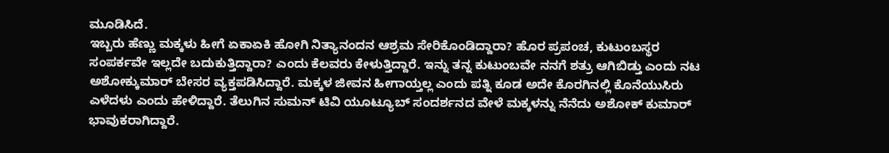ಮೂಡಿಸಿದೆ.
ಇಬ್ಬರು ಹೆಣ್ಣು ಮಕ್ಕಳು ಹೀಗೆ ಏಕಾಏಕಿ ಹೋಗಿ ನಿತ್ಯಾನಂದನ ಆಶ್ರಮ ಸೇರಿಕೊಂಡಿದ್ದಾರಾ? ಹೊರ ಪ್ರಪಂಚ, ಕುಟುಂಬಸ್ಥರ ಸಂಪರ್ಕವೇ ಇಲ್ಲದೇ ಬದುಕುತ್ತಿದ್ದಾರಾ? ಎಂದು ಕೆಲವರು ಕೇಳುತ್ತಿದ್ದಾರೆ. ಇನ್ನು ತನ್ನ ಕುಟುಂಬವೇ ನನಗೆ ಶತ್ರು ಆಗಿಬಿಡ್ತು ಎಂದು ನಟ ಅಶೋಕ್ಕುಮಾರ್ ಬೇಸರ ವ್ಯಕ್ತಪಡಿಸಿದ್ದಾರೆ. ಮಕ್ಕಳ ಜೀವನ ಹೀಗಾಯ್ತಲ್ಲ ಎಂದು ಪತ್ನಿ ಕೂಡ ಅದೇ ಕೊರಗಿನಲ್ಲಿ ಕೊನೆಯುಸಿರು ಎಳೆದಳು ಎಂದು ಹೇಳಿದ್ದಾರೆ. ತೆಲುಗಿನ ಸುಮನ್ ಟಿವಿ ಯೂಟ್ಯೂಬ್ ಸಂದರ್ಶನದ ವೇಳೆ ಮಕ್ಕಳನ್ನು ನೆನೆದು ಅಶೋಕ್ ಕುಮಾರ್ ಭಾವುಕರಾಗಿದ್ದಾರೆ.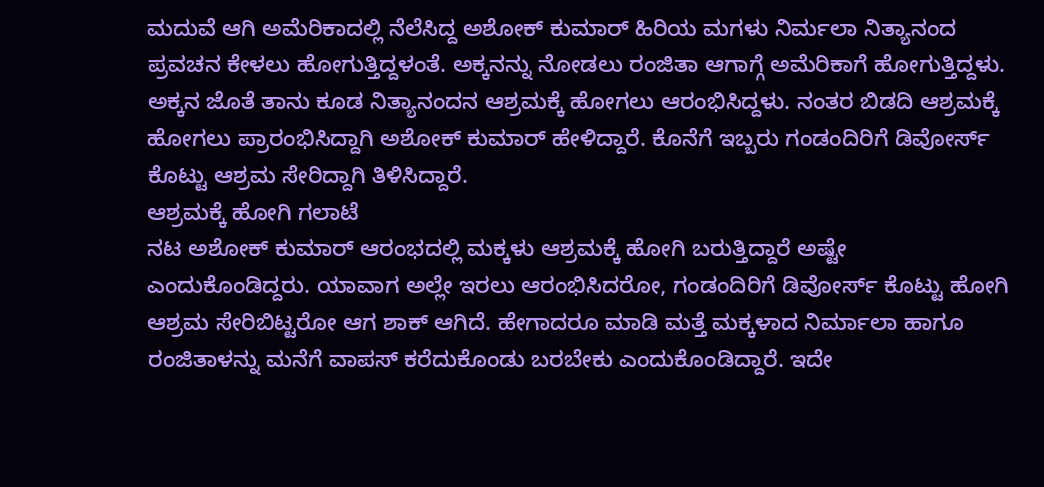ಮದುವೆ ಆಗಿ ಅಮೆರಿಕಾದಲ್ಲಿ ನೆಲೆಸಿದ್ದ ಅಶೋಕ್ ಕುಮಾರ್ ಹಿರಿಯ ಮಗಳು ನಿರ್ಮಲಾ ನಿತ್ಯಾನಂದ ಪ್ರವಚನ ಕೇಳಲು ಹೋಗುತ್ತಿದ್ದಳಂತೆ. ಅಕ್ಕನನ್ನು ನೋಡಲು ರಂಜಿತಾ ಆಗಾಗ್ಗೆ ಅಮೆರಿಕಾಗೆ ಹೋಗುತ್ತಿದ್ದಳು. ಅಕ್ಕನ ಜೊತೆ ತಾನು ಕೂಡ ನಿತ್ಯಾನಂದನ ಆಶ್ರಮಕ್ಕೆ ಹೋಗಲು ಆರಂಭಿಸಿದ್ದಳು. ನಂತರ ಬಿಡದಿ ಆಶ್ರಮಕ್ಕೆ ಹೋಗಲು ಪ್ರಾರಂಭಿಸಿದ್ದಾಗಿ ಅಶೋಕ್ ಕುಮಾರ್ ಹೇಳಿದ್ದಾರೆ. ಕೊನೆಗೆ ಇಬ್ಬರು ಗಂಡಂದಿರಿಗೆ ಡಿವೋರ್ಸ್ ಕೊಟ್ಟು ಆಶ್ರಮ ಸೇರಿದ್ದಾಗಿ ತಿಳಿಸಿದ್ದಾರೆ.
ಆಶ್ರಮಕ್ಕೆ ಹೋಗಿ ಗಲಾಟೆ
ನಟ ಅಶೋಕ್ ಕುಮಾರ್ ಆರಂಭದಲ್ಲಿ ಮಕ್ಕಳು ಆಶ್ರಮಕ್ಕೆ ಹೋಗಿ ಬರುತ್ತಿದ್ದಾರೆ ಅಷ್ಟೇ ಎಂದುಕೊಂಡಿದ್ದರು. ಯಾವಾಗ ಅಲ್ಲೇ ಇರಲು ಆರಂಭಿಸಿದರೋ, ಗಂಡಂದಿರಿಗೆ ಡಿವೋರ್ಸ್ ಕೊಟ್ಟು ಹೋಗಿ ಆಶ್ರಮ ಸೇರಿಬಿಟ್ಟರೋ ಆಗ ಶಾಕ್ ಆಗಿದೆ. ಹೇಗಾದರೂ ಮಾಡಿ ಮತ್ತೆ ಮಕ್ಕಳಾದ ನಿರ್ಮಾಲಾ ಹಾಗೂ ರಂಜಿತಾಳನ್ನು ಮನೆಗೆ ವಾಪಸ್ ಕರೆದುಕೊಂಡು ಬರಬೇಕು ಎಂದುಕೊಂಡಿದ್ದಾರೆ. ಇದೇ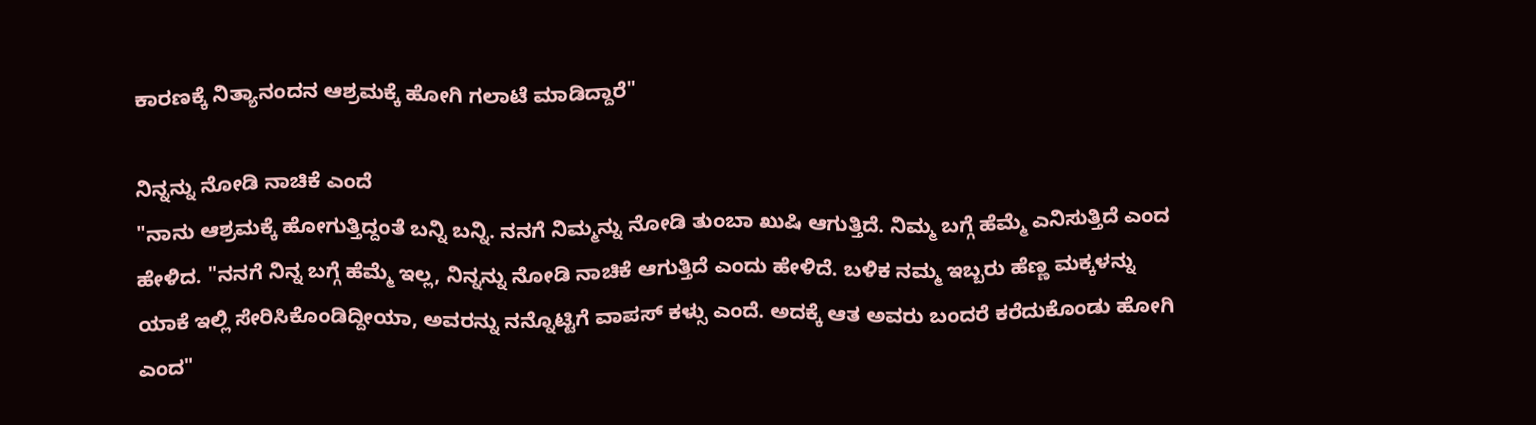ಕಾರಣಕ್ಕೆ ನಿತ್ಯಾನಂದನ ಆಶ್ರಮಕ್ಕೆ ಹೋಗಿ ಗಲಾಟೆ ಮಾಡಿದ್ದಾರೆ"

ನಿನ್ನನ್ನು ನೋಡಿ ನಾಚಿಕೆ ಎಂದೆ
"ನಾನು ಆಶ್ರಮಕ್ಕೆ ಹೋಗುತ್ತಿದ್ದಂತೆ ಬನ್ನಿ ಬನ್ನಿ. ನನಗೆ ನಿಮ್ಮನ್ನು ನೋಡಿ ತುಂಬಾ ಖುಷಿ ಆಗುತ್ತಿದೆ. ನಿಮ್ಮ ಬಗ್ಗೆ ಹೆಮ್ಮೆ ಎನಿಸುತ್ತಿದೆ ಎಂದ ಹೇಳಿದ. "ನನಗೆ ನಿನ್ನ ಬಗ್ಗೆ ಹೆಮ್ಮೆ ಇಲ್ಲ, ನಿನ್ನನ್ನು ನೋಡಿ ನಾಚಿಕೆ ಆಗುತ್ತಿದೆ ಎಂದು ಹೇಳಿದೆ. ಬಳಿಕ ನಮ್ಮ ಇಬ್ಬರು ಹೆಣ್ಣ ಮಕ್ಕಳನ್ನು ಯಾಕೆ ಇಲ್ಲಿ ಸೇರಿಸಿಕೊಂಡಿದ್ದೀಯಾ, ಅವರನ್ನು ನನ್ನೊಟ್ಟಿಗೆ ವಾಪಸ್ ಕಳ್ಸು ಎಂದೆ. ಅದಕ್ಕೆ ಆತ ಅವರು ಬಂದರೆ ಕರೆದುಕೊಂಡು ಹೋಗಿ ಎಂದ"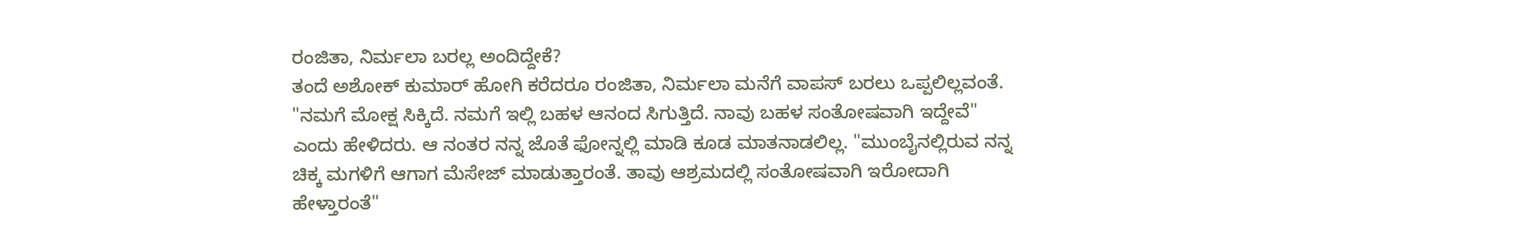ರಂಜಿತಾ, ನಿರ್ಮಲಾ ಬರಲ್ಲ ಅಂದಿದ್ದೇಕೆ?
ತಂದೆ ಅಶೋಕ್ ಕುಮಾರ್ ಹೋಗಿ ಕರೆದರೂ ರಂಜಿತಾ, ನಿರ್ಮಲಾ ಮನೆಗೆ ವಾಪಸ್ ಬರಲು ಒಪ್ಪಲಿಲ್ಲವಂತೆ. "ನಮಗೆ ಮೋಕ್ಷ ಸಿಕ್ಕಿದೆ. ನಮಗೆ ಇಲ್ಲಿ ಬಹಳ ಆನಂದ ಸಿಗುತ್ತಿದೆ. ನಾವು ಬಹಳ ಸಂತೋಷವಾಗಿ ಇದ್ದೇವೆ" ಎಂದು ಹೇಳಿದರು. ಆ ನಂತರ ನನ್ನ ಜೊತೆ ಫೋನ್ನಲ್ಲಿ ಮಾಡಿ ಕೂಡ ಮಾತನಾಡಲಿಲ್ಲ. "ಮುಂಬೈನಲ್ಲಿರುವ ನನ್ನ ಚಿಕ್ಕ ಮಗಳಿಗೆ ಆಗಾಗ ಮೆಸೇಜ್ ಮಾಡುತ್ತಾರಂತೆ. ತಾವು ಆಶ್ರಮದಲ್ಲಿ ಸಂತೋಷವಾಗಿ ಇರೋದಾಗಿ ಹೇಳ್ತಾರಂತೆ"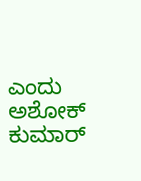ಎಂದು ಅಶೋಕ್ ಕುಮಾರ್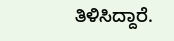ತಿಳಿಸಿದ್ದಾರೆ.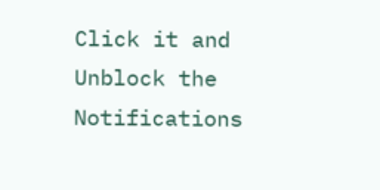Click it and Unblock the Notifications